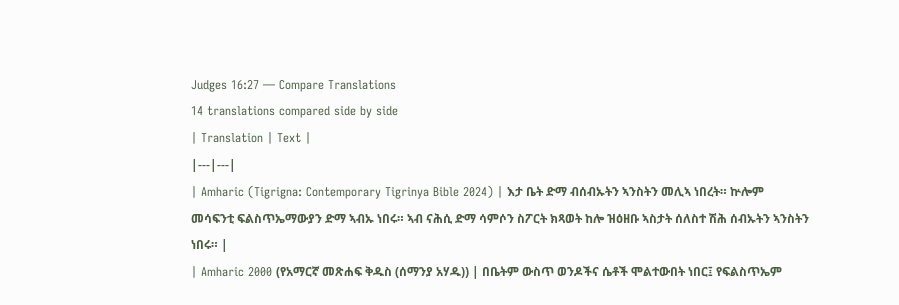Judges 16:27 — Compare Translations
14 translations compared side by side
| Translation | Text |
|---|---|
| Amharic (Tigrigna: Contemporary Tigrinya Bible 2024) | እታ ቤት ድማ ብሰብኡትን ኣንስትን መሊኣ ነበረት። ኵሎም መሳፍንቲ ፍልስጥኤማውያን ድማ ኣብኡ ነበሩ። ኣብ ናሕሲ ድማ ሳምሶን ስፖርት ክጻወት ከሎ ዝዕዘቡ ኣስታት ሰለስተ ሽሕ ሰብኡትን ኣንስትን ነበሩ። |
| Amharic 2000 (የአማርኛ መጽሐፍ ቅዱስ (ሰማንያ አሃዱ)) | በቤትም ውስጥ ወንዶችና ሴቶች ሞልተውበት ነበር፤ የፍልስጥኤም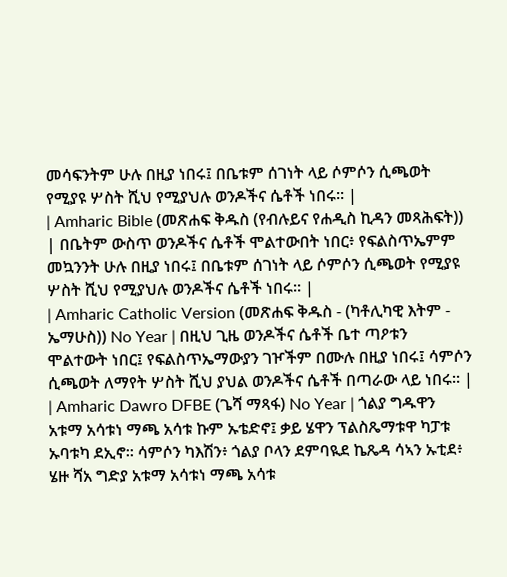መሳፍንትም ሁሉ በዚያ ነበሩ፤ በቤቱም ሰገነት ላይ ሶምሶን ሲጫወት የሚያዩ ሦስት ሺህ የሚያህሉ ወንዶችና ሴቶች ነበሩ። |
| Amharic Bible (መጽሐፍ ቅዱስ (የብሉይና የሐዲስ ኪዳን መጻሕፍት)) | በቤትም ውስጥ ወንዶችና ሴቶች ሞልተውበት ነበር፥ የፍልስጥኤምም መኳንንት ሁሉ በዚያ ነበሩ፤ በቤቱም ሰገነት ላይ ሶምሶን ሲጫወት የሚያዩ ሦስት ሺህ የሚያህሉ ወንዶችና ሴቶች ነበሩ። |
| Amharic Catholic Version (መጽሐፍ ቅዱስ - (ካቶሊካዊ እትም - ኤማሁስ)) No Year | በዚህ ጊዜ ወንዶችና ሴቶች ቤተ ጣዖቱን ሞልተውት ነበር፤ የፍልስጥኤማውያን ገዦችም በሙሉ በዚያ ነበሩ፤ ሳምሶን ሲጫወት ለማየት ሦስት ሺህ ያህል ወንዶችና ሴቶች በጣራው ላይ ነበሩ። |
| Amharic Dawro DFBE (ጌሻ ማጻፋ) No Year | ጎልያ ግዱዋን አቱማ አሳቱነ ማጫ አሳቱ ኩም ኡቴድኖ፤ ቃይ ሄዋን ፕልስጼማቱዋ ካፓቱ ኡባቱካ ደኢኖ። ሳምሶን ካእሽን፥ ጎልያ ቦላን ደምባዪደ ኬጼዳ ሳኣን ኡቲደ፥ ሄዙ ሻአ ግድያ አቱማ አሳቱነ ማጫ አሳቱ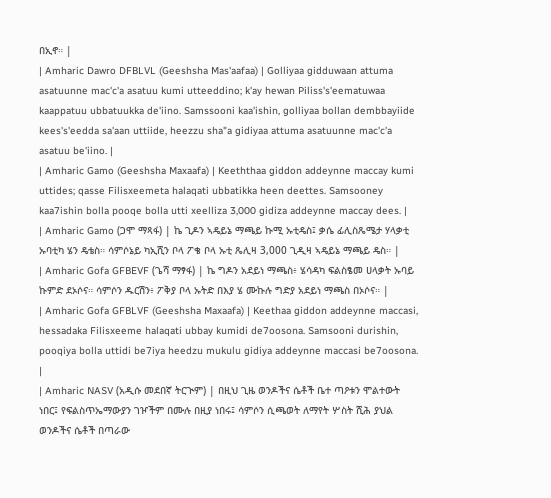በኢኖ። |
| Amharic Dawro DFBLVL (Geeshsha Mas'aafaa) | Golliyaa gidduwaan attuma asatuunne mac'c'a asatuu kumi utteeddino; k'ay hewan Piliss's'eematuwaa kaappatuu ubbatuukka de'iino. Samssooni kaa'ishin, golliyaa bollan dembbayiide kees's'eedda sa'aan uttiide, heezzu sha"a gidiyaa attuma asatuunne mac'c'a asatuu be'iino. |
| Amharic Gamo (Geeshsha Maxaafa) | Keeththaa giddon addeynne maccay kumi uttides; qasse Filisxeemeta halaqati ubbatikka heen deettes. Samsooney kaa7ishin bolla pooqe bolla utti xeelliza 3,000 gidiza addeynne maccay dees. |
| Amharic Gamo (ጋሞ ማጻፋ) | ኬ ጊዶን ኣዴይኔ ማጫይ ኩሚ ኡቲዴስ፤ ቃሴ ፊሊስጼሜታ ሃላቃቲ ኡባቲካ ሄን ዴቴስ። ሳምሶኔይ ካኢሺን ቦላ ፖቄ ቦላ ኡቲ ጼሊዛ 3,000 ጊዲዛ ኣዴይኔ ማጫይ ዴስ። |
| Amharic Gofa GFBEVF (ጌሻ ማፃፋ) | ኬ ግዶን አደይነ ማጫስ፥ ሄሳዳካ ፍልስፄመ ሀላቃት ኡባይ ኩምድ ደኦሶና። ሳምሶን ዱርሽን፥ ፖቅያ ቦላ ኡትድ በእያ ሄ ሙኩሉ ግድያ አደይነ ማጫስ በኦሶና። |
| Amharic Gofa GFBLVF (Geeshsha Maxaafa) | Keethaa giddon addeynne maccasi, hessadaka Filisxeeme halaqati ubbay kumidi de7oosona. Samsooni durishin, pooqiya bolla uttidi be7iya heedzu mukulu gidiya addeynne maccasi be7oosona. |
| Amharic NASV (አዲሱ መደበኛ ትርጒም) | በዚህ ጊዜ ወንዶችና ሴቶች ቤተ ጣዖቱን ሞልተውት ነበር፤ የፍልስጥኤማውያን ገዦችም በሙሉ በዚያ ነበሩ፤ ሳምሶን ሲጫወት ለማየት ሦስት ሺሕ ያህል ወንዶችና ሴቶች በጣራው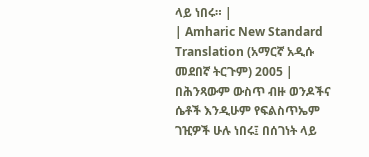ላይ ነበሩ። |
| Amharic New Standard Translation (አማርኛ አዲሱ መደበኛ ትርጉም) 2005 | በሕንጻውም ውስጥ ብዙ ወንዶችና ሴቶች እንዲሁም የፍልስጥኤም ገዢዎች ሁሉ ነበሩ፤ በሰገነት ላይ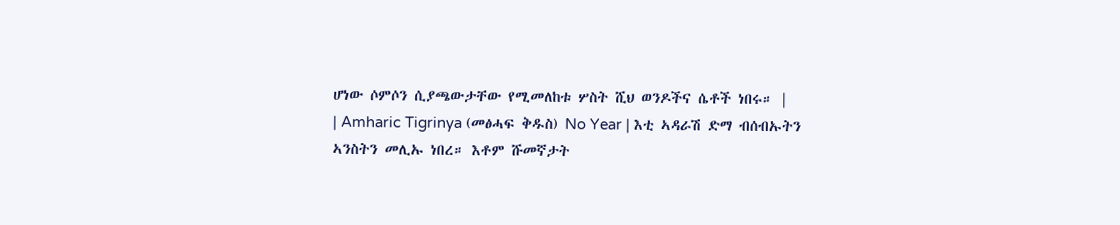ሆነው ሶምሶን ሲያጫውታቸው የሚመለከቱ ሦስት ሺህ ወንዶችና ሴቶች ነበሩ። |
| Amharic Tigrinya (መፅሓፍ ቅዱስ) No Year | እቲ ኣዳራሽ ድማ ብሰብኡትን ኣንስትን መሊኡ ነበረ። እቶም ሹመኛታት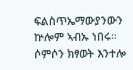ፍልስጥኤማውያንውን ኵሎም ኣብኡ ነበሩ። ሶምሶን ክፃወት እንተሎ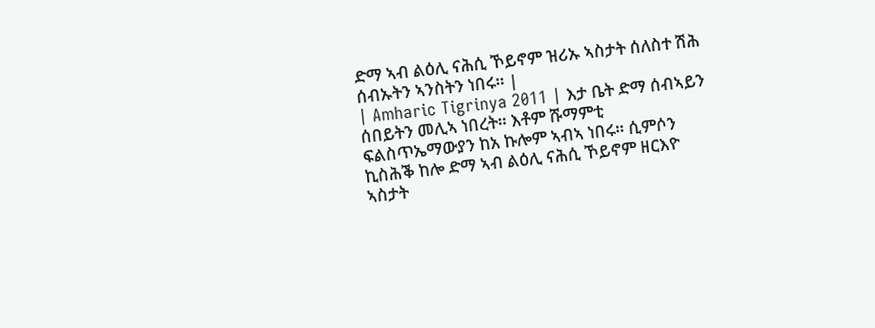ድማ ኣብ ልዕሊ ናሕሲ ኾይኖም ዝሪኡ ኣስታት ሰለስተ ሽሕ ሰብኡትን ኣንስትን ነበሩ። |
| Amharic Tigrinya 2011 | እታ ቤት ድማ ሰብኣይን ሰበይትን መሊኣ ነበረት። እቶም ሹማምቲ ፍልስጥኤማውያን ከአ ኩሎም ኣብኣ ነበሩ። ሲምሶን ኪስሕቕ ከሎ ድማ ኣብ ልዕሊ ናሕሲ ኾይኖም ዘርእዮ ኣስታት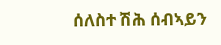ሰለስተ ሽሕ ሰብኣይን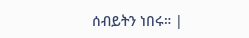ሰብይትን ነበሩ። |